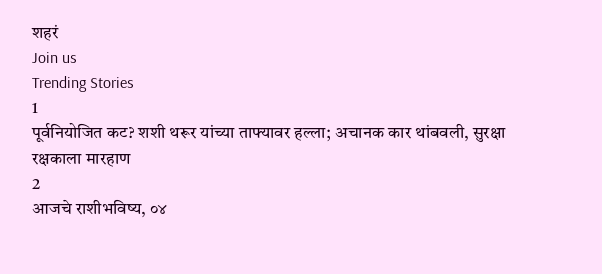शहरं
Join us
Trending Stories
1
पूर्वनियोजित कट? शशी थरूर यांच्या ताफ्यावर हल्ला; अचानक कार थांबवली, सुरक्षा रक्षकाला मारहाण
2
आजचे राशीभविष्य, ०४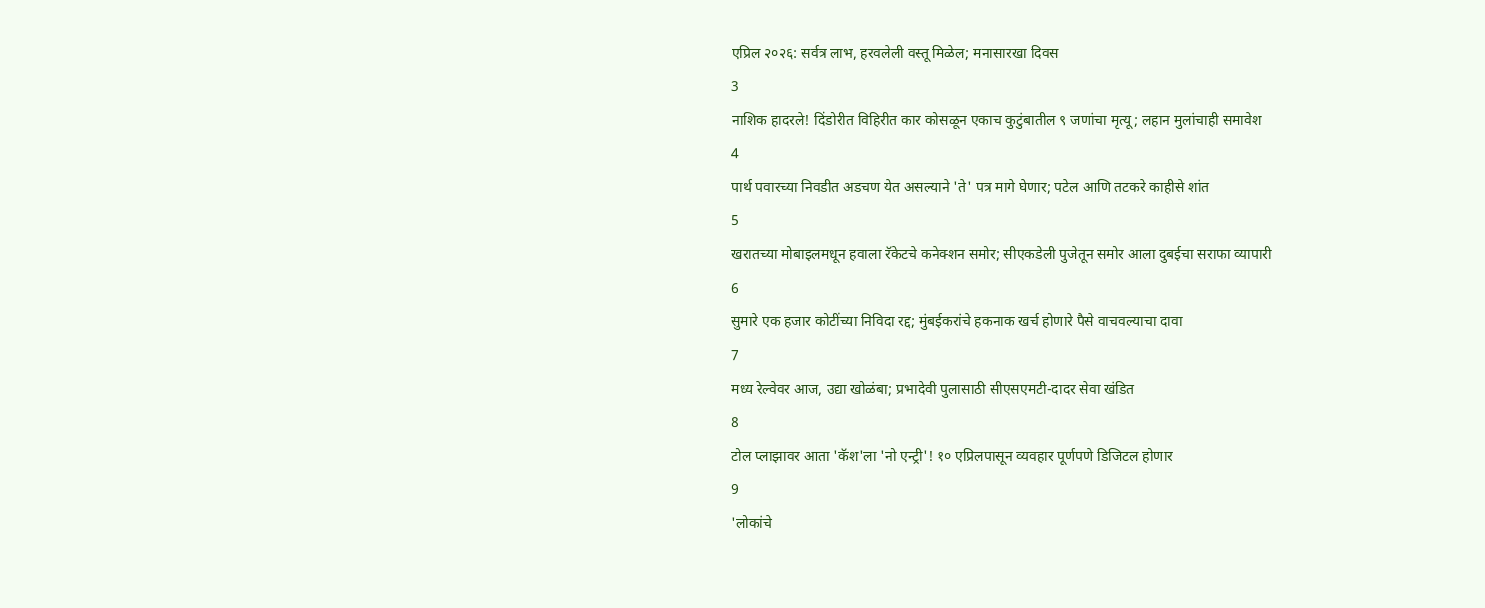एप्रिल २०२६: सर्वत्र लाभ, हरवलेली वस्तू मिळेल; मनासारखा दिवस
3
नाशिक हादरले! दिंडोरीत विहिरीत कार कोसळून एकाच कुटुंबातील ९ जणांचा मृत्यू; लहान मुलांचाही समावेश
4
पार्थ पवारच्या निवडीत अडचण येत असल्याने 'ते' पत्र मागे घेणार; पटेल आणि तटकरे काहीसे शांत
5
खरातच्या मोबाइलमधून हवाला रॅकेटचे कनेक्शन समोर; सीएकडेली पुजेतून समोर आला दुबईचा सराफा व्यापारी
6
सुमारे एक हजार कोटींच्या निविदा रद्द; मुंबईकरांचे हकनाक खर्च होणारे पैसे वाचवल्याचा दावा
7
मध्य रेल्वेवर आज, उद्या खोळंबा; प्रभादेवी पुलासाठी सीएसएमटी-दादर सेवा खंडित
8
टोल प्लाझावर आता 'कॅश'ला 'नो एन्ट्री'! १० एप्रिलपासून व्यवहार पूर्णपणे डिजिटल होणार
9
'लोकांचे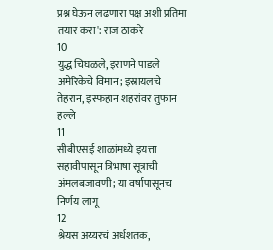प्रश्न घेऊन लढणारा पक्ष अशी प्रतिमा तयार करा': राज ठाकरे
10
युद्ध चिघळले, इराणने पाडले अमेरिकेचे विमान; इस्रायलचे तेहरान, इस्फहान शहरांवर तुफान हल्ले
11
सीबीएसई शाळांमध्ये इयत्ता सहावीपासून त्रिभाषा सूत्राची अंमलबजावणी; या वर्षापासूनच निर्णय लागू
12
श्रेयस अय्यरचं अर्धशतक,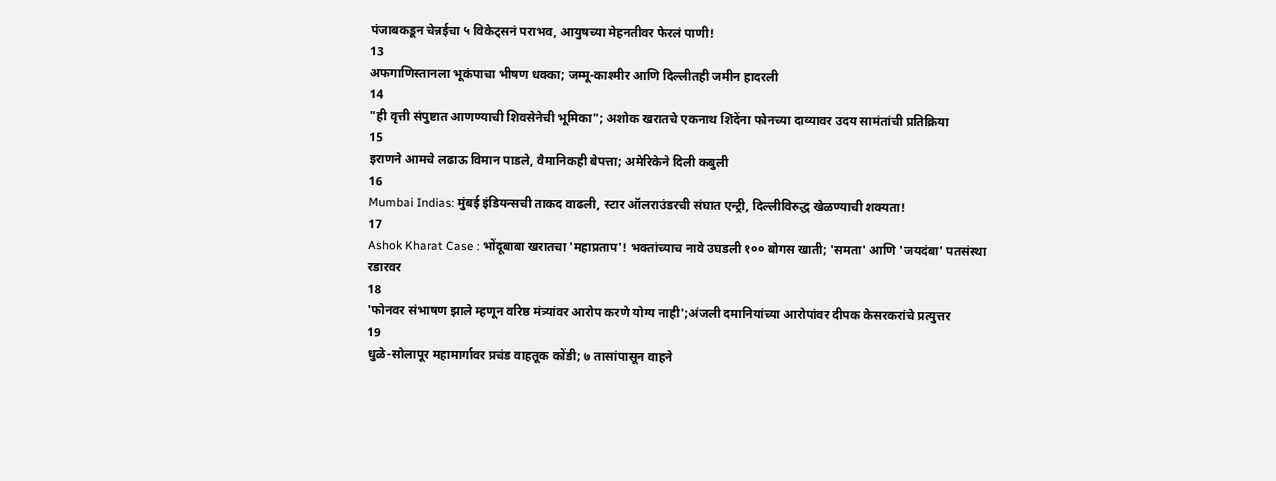पंजाबकडून चेन्नईचा ५ विकेट्सनं पराभव, आयुषच्या मेहनतीवर फेरलं पाणी!
13
अफगाणिस्तानला भूकंपाचा भीषण धक्का; जम्मू-काश्मीर आणि दिल्लीतही जमीन हादरली
14
"ही वृत्ती संपुष्टात आणण्याची शिवसेनेची भूमिका"; अशोक खरातचे एकनाथ शिंदेंना फोनच्या दाव्यावर उदय सामंतांची प्रतिक्रिया
15
इराणने आमचे लढाऊ विमान पाडले, वैमानिकही बेपत्ता; अमेरिकेने दिली कबुली
16
Mumbai Indias: मुंबई इंडियन्सची ताकद वाढली, स्टार ऑलराउंडरची संघात एन्ट्री, दिल्लीविरुद्ध खेळण्याची शक्यता!
17
Ashok Kharat Case : भोंदूबाबा खरातचा 'महाप्रताप'! भक्तांच्याच नावे उघडली १०० बोगस खाती; 'समता' आणि 'जयदंबा' पतसंस्था रडारवर
18
'फोनवर संभाषण झाले म्हणून वरिष्ठ मंत्र्यांवर आरोप करणे योग्य नाही';अंजली दमानियांच्या आरोपांवर दीपक केसरकरांचे प्रत्युत्तर
19
धुळे-सोलापूर महामार्गावर प्रचंड वाहतूक कोंडी; ७ तासांपासून वाहने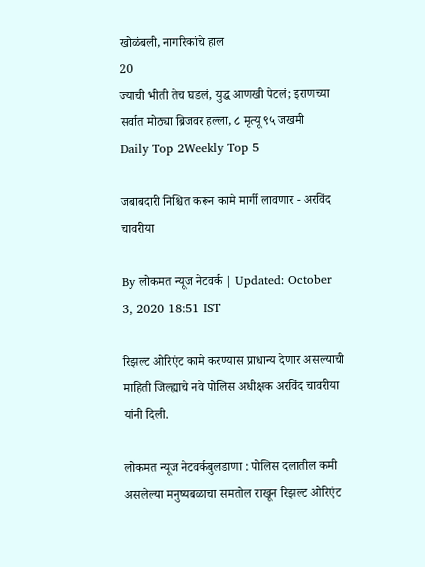खोळंबली, नागरिकांचे हाल
20
ज्याची भीती तेच घडलं, युद्ध आणखी पेटलं; इराणच्या सर्वात मोठ्या ब्रिजवर हल्ला, ८ मृत्यू ९५ जखमी
Daily Top 2Weekly Top 5

जबाबदारी निश्चित करून कामे मार्गी लावणार - अरविंद चावरीया

By लोकमत न्यूज नेटवर्क | Updated: October 3, 2020 18:51 IST

रिझल्ट ओरिएंट कामे करण्यास प्राधान्य देणार असल्याची माहिती जिल्ह्याचे नवे पोलिस अधीक्षक अरविंद चावरीया यांनी दिली.

लोकमत न्यूज नेटवर्कबुलडाणा : पोलिस दलातील कमी असलेल्या मनुष्यबळाचा समतोल राखून रिझल्ट ओरिएंट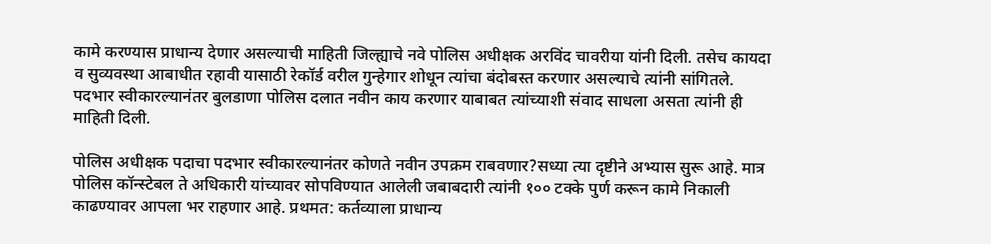कामे करण्यास प्राधान्य देणार असल्याची माहिती जिल्ह्याचे नवे पोलिस अधीक्षक अरविंद चावरीया यांनी दिली. तसेच कायदा व सुव्यवस्था आबाधीत रहावी यासाठी रेकॉर्ड वरील गुन्हेगार शोधून त्यांचा बंदोबस्त करणार असल्याचे त्यांनी सांगितले. पदभार स्वीकारल्यानंतर बुलडाणा पोलिस दलात नवीन काय करणार याबाबत त्यांच्याशी संवाद साधला असता त्यांनी ही माहिती दिली.

पोलिस अधीक्षक पदाचा पदभार स्वीकारल्यानंतर कोणते नवीन उपक्रम राबवणार?सध्या त्या दृष्टीने अभ्यास सुरू आहे. मात्र पोलिस कॉन्स्टेबल ते अधिकारी यांच्यावर सोपविण्यात आलेली जबाबदारी त्यांनी १०० टक्के पुर्ण करून कामे निकाली काढण्यावर आपला भर राहणार आहे. प्रथमत: कर्तव्याला प्राधान्य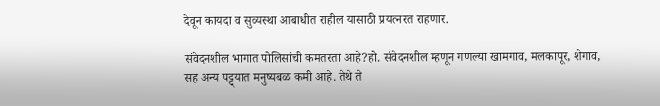देवून कायदा व सुव्यस्था आबाधीत राहील यासाठी प्रयत्नरत राहणार.

संवेदनशील भागात पोलिसांची कमतरता आहे?हो. संवेदनशील म्हणून गणल्या खामगाव, मलकापूर, शेगाव, सह अन्य पट्ट्यात मनुष्यबळ कमी आहे. तेथे ते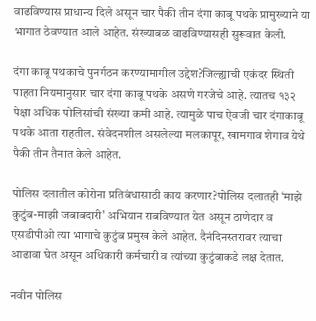वाढविण्यास प्राधान्य दिले असून चार पैकी तीन दंगा काबू पथके प्रामुख्याने या भागात ठेवण्यात आले आहेत. संख्याबळ वाढविण्यासही सुरूवात केली.

दंगा काबू पथकाचे पुनर्गठन करण्यामागील उद्देश?जिल्ह्याची एकंदर स्थिती पाहता नियमानुसार चार दंगा काबू पथके असणे गरजेचे आहे. त्यातच १३२ पेक्षा अधिक पोलिसांची संख्या कमी आहे. त्यामुळे पाच ऐवजी चार दंगाकाबू पथके आता राहतील. संवेदनशील असलेल्या मलकापूर, खामगाव शेगाव येथे पैकी तीन तैनात केले आहेत.

पोलिस दलातील कोरोना प्रतिबंधासाठी काय करणार?पोलिस दलातही ‘माझे कुटुंब-माझी जबाबदारी’ अभियान राबविण्यात येत असून ठाणेदार व एसडीपीओ त्या भागाचे कुटुंब प्रमुख केले आहेत. दैनंदिनस्तरावर त्याचा आढावा घेत असून अधिकारी कर्मचारी व त्यांच्या कुटुंबाकडे लक्ष देतात.

नवीन पोलिस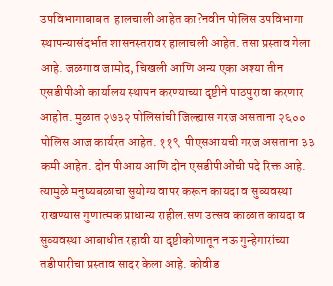उपविभागाबाबत  हालचाली आहेत का?नवीन पोलिस उपविभागा स्थापन्यासंदर्भात शासनस्तरावर हालाचली आहेत. तसा प्रस्ताव गेला आहे. जळगाव जामोद, चिखली आणि अन्य एका अश्या तीन एसडीपीओ कार्यालय स्थापन करण्याच्या दृष्टीने पाठपुरावा करणार आहोत. मुळात २७३२ पोलिसांची जिल्ह्यास गरज असताना २६०० पोलिस आज कार्यरत आहेत. ११९  पीएसआयची गरज असताना ३३ कमी आहेत. दोन पीआय आणि दोन एसडीपीओंची पदे रिक्त आहे. त्यामुळे मनुष्यबळाचा सुयोग्य वापर करून कायदा व सुव्यवस्था राखण्यास गुणात्मक प्राधान्य राहील.सण उत्सव काळात कायदा व सुव्यवस्था आबाधीत रहावी या दृष्टीकोणातून नऊ गुन्हेगारांच्या तडीपारीचा प्रस्ताव सादर केला आहे. कोवीड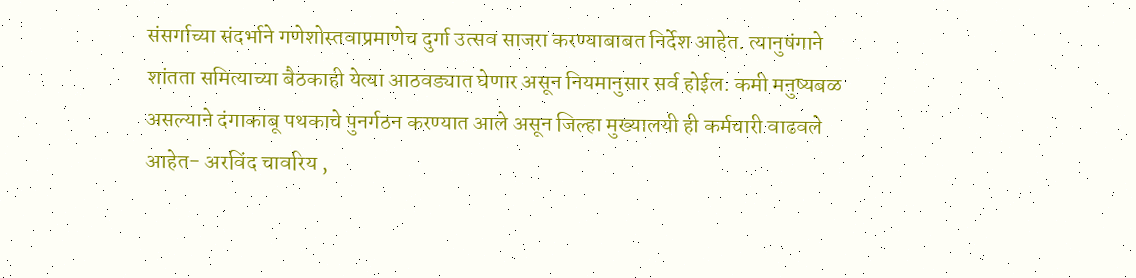संसर्गाच्या संदर्भाने गणेशोस्तवाप्रमाणेच दुर्गा उत्सव साजरा करण्याबाबत निर्देश आहेत. त्यानुषंगाने शांतता समित्याच्या बैठकाही येत्या आठवड्यात घेणार असून नियमानुसार सर्व होईल. कमी मनुष्यबळ असल्याने दंगाकाबू पथकाचे पुनर्गठन करण्यात आले असून जिल्हा मुख्यालयी ही कर्मचारी वाढवले आहेत- अरविंद चावरिय ,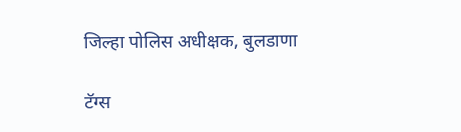जिल्हा पोलिस अधीक्षक, बुलडाणा

टॅग्स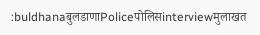:buldhanaबुलडाणाPoliceपोलिसinterviewमुलाखत